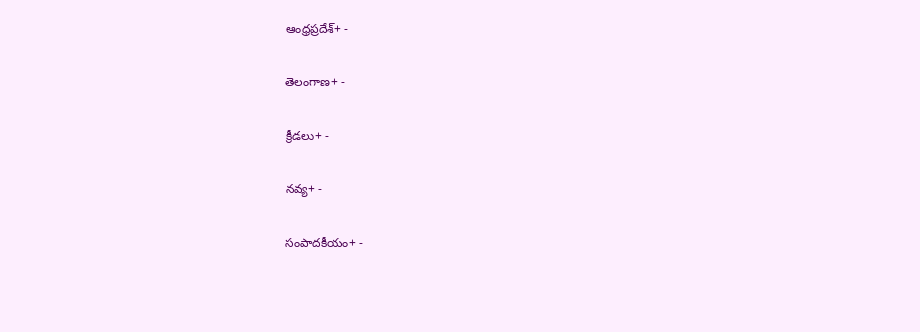ఆంధ్రప్రదేశ్+ -

తెలంగాణ+ -

క్రీడలు+ -

నవ్య+ -

సంపాదకీయం+ -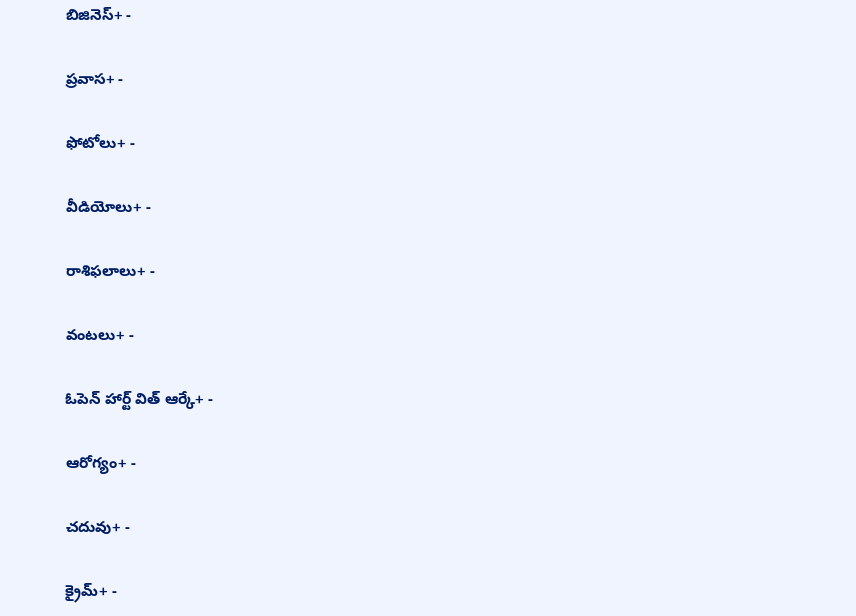బిజినెస్+ -

ప్రవాస+ -

ఫోటోలు+ -

వీడియోలు+ -

రాశిఫలాలు+ -

వంటలు+ -

ఓపెన్ హార్ట్ విత్ ఆర్కే+ -

ఆరోగ్యం+ -

చదువు+ -

క్రైమ్+ -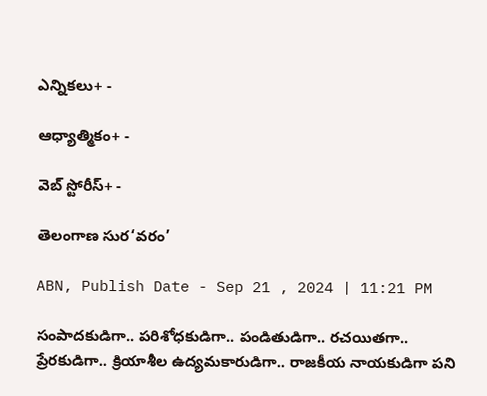ఎన్నికలు+ -

ఆధ్యాత్మికం+ -

వెబ్ స్టోరీస్+ -

తెలంగాణ సుర‘వరం’

ABN, Publish Date - Sep 21 , 2024 | 11:21 PM

సంపాదకుడిగా.. పరిశోధకుడిగా.. పండితుడిగా.. రచయితగా.. ప్రేరకుడిగా.. క్రియాశీల ఉద్యమకారుడిగా.. రాజకీయ నాయకుడిగా పని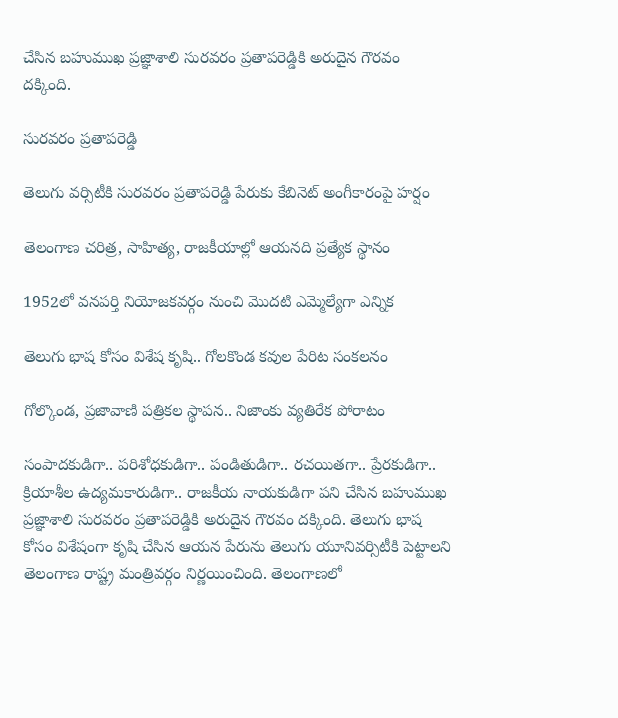చేసిన బహుముఖ ప్రజ్ఞాశాలి సురవరం ప్రతాపరెడ్డికి అరుదైన గౌరవం దక్కింది.

సురవరం ప్రతాపరెడ్డి

తెలుగు వర్సిటీకి సురవరం ప్రతాపరెడ్డి పేరుకు కేబినెట్‌ అంగీకారంపై హర్షం

తెలంగాణ చరిత్ర, సాహిత్య, రాజకీయాల్లో ఆయనది ప్రత్యేక స్థానం

1952లో వనపర్తి నియోజకవర్గం నుంచి మొదటి ఎమ్మెల్యేగా ఎన్నిక

తెలుగు భాష కోసం విశేష కృషి.. గోలకొండ కవుల పేరిట సంకలనం

గోల్కొండ, ప్రజావాణి పత్రికల స్థాపన.. నిజాంకు వ్యతిరేక పోరాటం

సంపాదకుడిగా.. పరిశోధకుడిగా.. పండితుడిగా.. రచయితగా.. ప్రేరకుడిగా.. క్రియాశీల ఉద్యమకారుడిగా.. రాజకీయ నాయకుడిగా పని చేసిన బహుముఖ ప్రజ్ఞాశాలి సురవరం ప్రతాపరెడ్డికి అరుదైన గౌరవం దక్కింది. తెలుగు భాష కోసం విశేషంగా కృషి చేసిన ఆయన పేరును తెలుగు యూనివర్సిటీకి పెట్టాలని తెలంగాణ రాష్ట్ర మంత్రివర్గం నిర్ణయించింది. తెలంగాణలో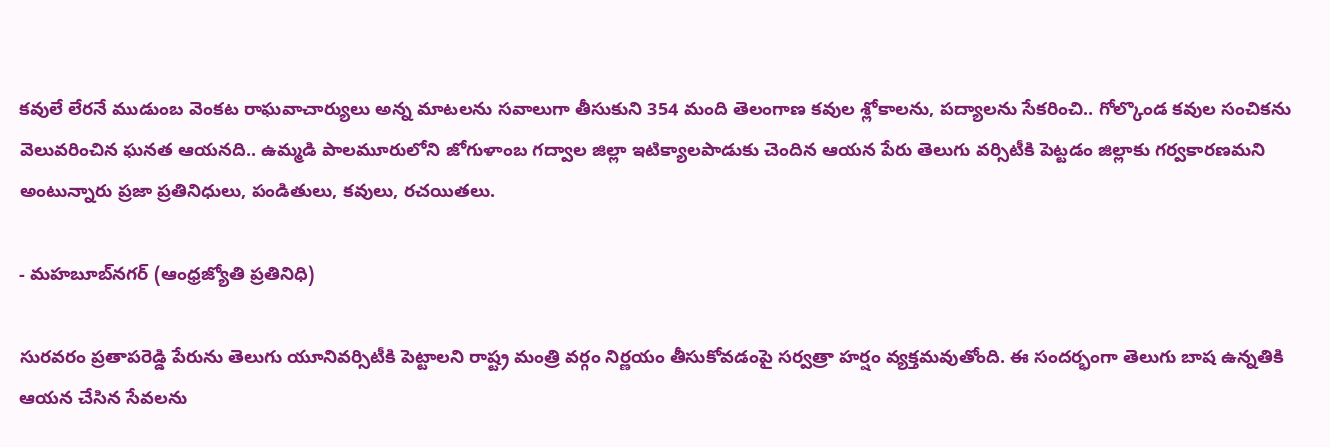కవులే లేరనే ముడుంబ వెంకట రాఘవాచార్యులు అన్న మాటలను సవాలుగా తీసుకుని 354 మంది తెలంగాణ కవుల శ్లోకాలను, పద్యాలను సేకరించి.. గోల్కొండ కవుల సంచికను వెలువరించిన ఘనత ఆయనది.. ఉమ్మడి పాలమూరులోని జోగుళాంబ గద్వాల జిల్లా ఇటిక్యాలపాడుకు చెందిన ఆయన పేరు తెలుగు వర్సిటీకి పెట్టడం జిల్లాకు గర్వకారణమని అంటున్నారు ప్రజా ప్రతినిధులు, పండితులు, కవులు, రచయితలు.

- మహబూబ్‌నగర్‌ (ఆంధ్రజ్యోతి ప్రతినిధి)

సురవరం ప్రతాపరెడ్డి పేరును తెలుగు యూనివర్సిటీకి పెట్టాలని రాష్ట్ర మంత్రి వర్గం నిర్ణయం తీసుకోవడంపై సర్వత్రా హర్షం వ్యక్తమవుతోంది. ఈ సందర్భంగా తెలుగు బాష ఉన్నతికి ఆయన చేసిన సేవలను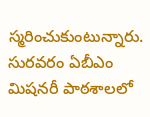స్మరించుకుంటున్నారు. సురవరం ఏబీఎం మిషనరీ పాఠశాలలో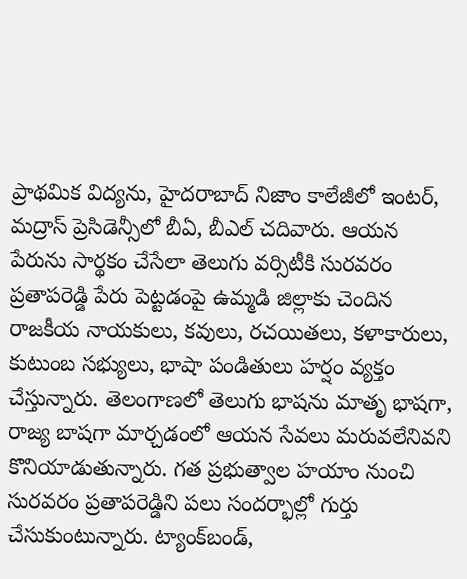ప్రాథమిక విద్యను, హైదరాబాద్‌ నిజాం కాలేజీలో ఇంటర్‌, మద్రాస్‌ ప్రెసిడెన్సీలో బీఏ, బీఎల్‌ చదివారు. ఆయన పేరును సార్థకం చేసేలా తెలుగు వర్సిటీకి సురవరం ప్రతాపరెడ్డి పేరు పెట్టడంపై ఉమ్మడి జిల్లాకు చెందిన రాజకీయ నాయకులు, కవులు, రచయితలు, కళాకారులు, కుటుంబ సభ్యులు, భాషా పండితులు హర్షం వ్యక్తం చేస్తున్నారు. తెలంగాణలో తెలుగు భాషను మాతృ భాషగా, రాజ్య బాషగా మార్చడంలో ఆయన సేవలు మరువలేనివని కొనియాడుతున్నారు. గత ప్రభుత్వాల హయాం నుంచి సురవరం ప్రతాపరెడ్డిని పలు సందర్భాల్లో గుర్తు చేసుకుంటున్నారు. ట్యాంక్‌బండ్‌,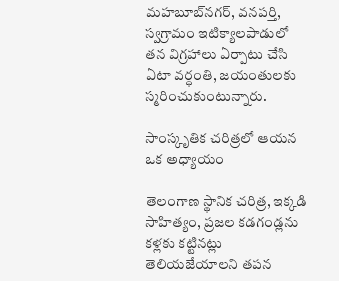మహబూబ్‌నగర్‌, వనపర్తి, స్వగ్రామం ఇటిక్యాలపాడులో తన విగ్రహాలు ఏర్పాటు చేసి ఏటా వర్ధంతి, జయంతులకు స్మరించుకుంటున్నారు.

సాంస్కృతిక చరిత్రలో ఆయన ఒక అధ్యాయం

తెలంగాణ స్థానిక చరిత్ర, ఇక్కడి సాహిత్యం, ప్రజల కడగండ్లను కళ్లకు కట్టినట్లు తెలియజేయాలని తపన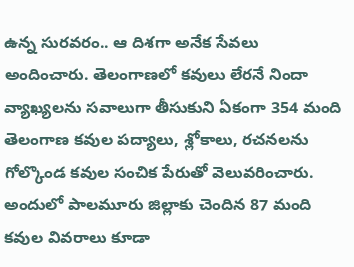ఉన్న సురవరం.. ఆ దిశగా అనేక సేవలు అందించారు. తెలంగాణలో కవులు లేరనే నిందా వ్యాఖ్యలను సవాలుగా తీసుకుని ఏకంగా 354 మంది తెలంగాణ కవుల పద్యాలు, శ్లోకాలు, రచనలను గోల్కొండ కవుల సంచిక పేరుతో వెలువరించారు. అందులో పాలమూరు జిల్లాకు చెందిన 87 మంది కవుల వివరాలు కూడా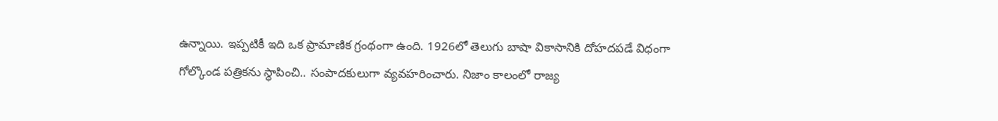ఉన్నాయి. ఇప్పటికీ ఇది ఒక ప్రామాణిక గ్రంథంగా ఉంది. 1926లో తెలుగు బాషా వికాసానికి దోహదపడే విధంగా గోల్కొండ పత్రికను స్థాపించి.. సంపాదకులుగా వ్యవహరించారు. నిజాం కాలంలో రాజ్య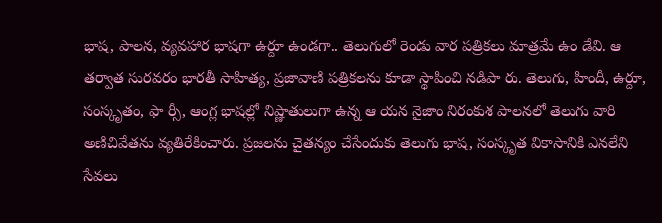భాష, పాలన, వ్యవహార భాషగా ఉర్దూ ఉండగా.. తెలుగులో రెండు వార పత్రికలు మాత్రమే ఉం డేవి. ఆ తర్వాత సురవరం భారతీ సాహిత్య, ప్రజావాణి పత్రికలను కూడా స్థాపించి నడిపా రు. తెలుగు, హిందీ, ఉర్దూ, సంస్కృతం, ఫా ర్సీ, ఆంగ్ల భాషల్లో నిష్ణాతులుగా ఉన్న ఆ యన నైజాం నిరంకుశ పాలనలో తెలుగు వారి అణిచివేతను వ్యతిరేకించారు. ప్రజలను చైతన్యం చేసేందుకు తెలుగు భాష, సంస్కృత వికాసానికి ఎనలేని సేవలు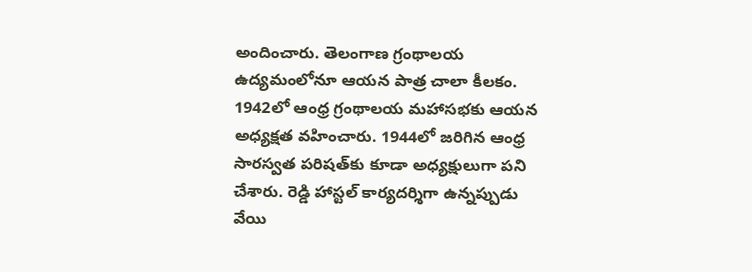అందించారు. తెలంగాణ గ్రంథాలయ ఉద్యమంలోనూ ఆయన పాత్ర చాలా కీలకం. 1942లో ఆంధ్ర గ్రంథాలయ మహాసభకు ఆయన అధ్యక్షత వహించారు. 1944లో జరిగిన ఆంధ్ర సారస్వత పరిషత్‌కు కూడా అధ్యక్షులుగా పని చేశారు. రెడ్డి హాస్టల్‌ కార్యదర్శిగా ఉన్నప్పుడు వేయి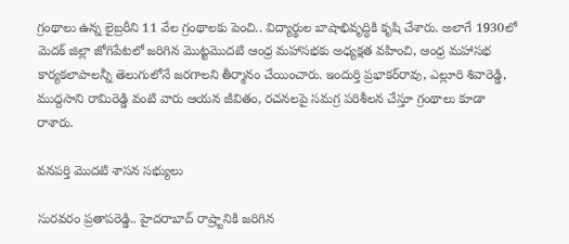గ్రంథాలు ఉన్న లైబ్రరీని 11 వేల గ్రంథాలకు పెంచి.. విద్యార్థుల బాషాభివృద్ధికి కృషి చేశారు. అలాగే 1930లో మెదక్‌ జిల్లా జోగిపేటలో జరిగిన మొట్టమొదటి ఆంధ్ర మహాసభకు అధ్యక్షత వహించి, ఆంధ్ర మహాసభ కార్యకలాపాలన్నీ తెలుగులోనే జరగాలని తీర్మానం చేయించారు. ఇందుర్తి ప్రభాకర్‌రావు, ఎల్లూరి శివారెడ్డి, ముద్దసాని రామిరెడ్డి వంటి వారు ఆయన జీవితం, రచనలపై సమగ్ర పరిశీలన చేస్తూ గ్రంథాలు కూడా రాశారు.

వనపర్తి మొదటి శాసన సభ్యులు

సురవరం ప్రతాపరెడ్డి.. హైదరాబాద్‌ రాష్ర్టానికి జరిగిన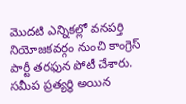మొదటి ఎన్నికల్లో వనపర్తి నియోజకవర్గం నుంచి కాంగ్రెస్‌ పార్టీ తరఫున పోటీ చేశారు. సమీప ప్రత్యర్థి అయిన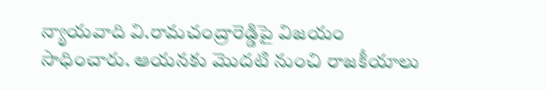న్యాయవాది వి.రామచంద్రారెడ్డిపై విజయం సాధించారు. ఆయనకు మొదటి నుంచి రాజకీయాలు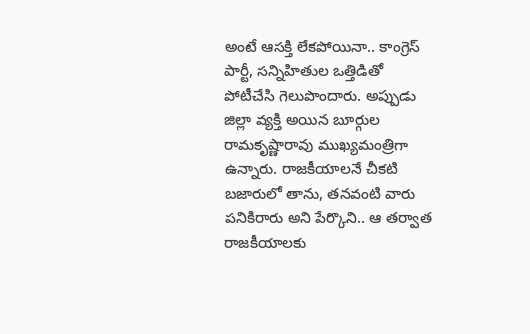అంటే ఆసక్తి లేకపోయినా.. కాంగ్రెస్‌ పార్టీ, సన్నిహితుల ఒత్తిడితో పోటీచేసి గెలుపొందారు. అప్పుడు జిల్లా వ్యక్తి అయిన బూర్గుల రామకృష్ణారావు ముఖ్యమంత్రిగా ఉన్నారు. రాజకీయాలనే చీకటి బజారులో తాను, తనవంటి వారు పనికిరారు అని పేర్కొని.. ఆ తర్వాత రాజకీయాలకు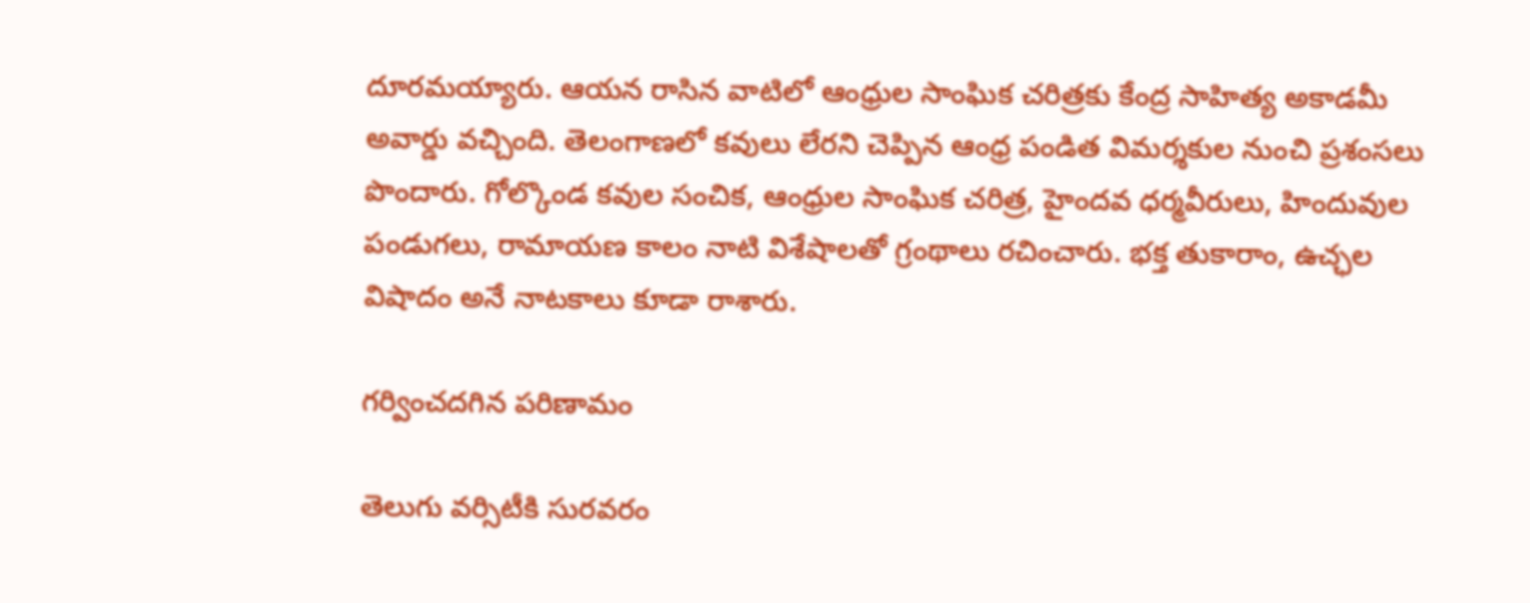దూరమయ్యారు. ఆయన రాసిన వాటిలో ఆంధ్రుల సాంఘిక చరిత్రకు కేంద్ర సాహిత్య అకాడమీ అవార్డు వచ్చింది. తెలంగాణలో కవులు లేరని చెప్పిన ఆంధ్ర పండిత విమర్శకుల నుంచి ప్రశంసలు పొందారు. గోల్కొండ కవుల సంచిక, ఆంధ్రుల సాంఘిక చరిత్ర, హైందవ ధర్మవీరులు, హిందువుల పండుగలు, రామాయణ కాలం నాటి విశేషాలతో గ్రంథాలు రచించారు. భక్త తుకారాం, ఉచ్ఛల విషాదం అనే నాటకాలు కూడా రాశారు.

గర్వించదగిన పరిణామం

తెలుగు వర్సిటీకి సురవరం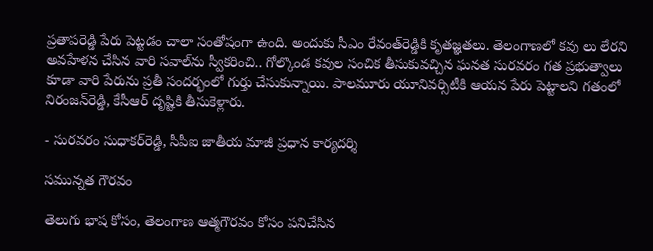ప్రతాపరెడ్డి పేరు పెట్టడం చాలా సంతోషంగా ఉంది. అందుకు సీఎం రేవంత్‌రెడ్డికి కృతజ్ఞతలు. తెలంగాణలో కవు లు లేరని అవహేళన చేసిన వారి సవాల్‌ను స్వీకరించి.. గోల్కొండ కవుల సంచిక తీసుకువచ్చిన ఘనత సురవరం గత ప్రభుత్వాలు కూడా వారి పేరును ప్రతీ సందర్భంలో గుర్తు చేసుకున్నాయి. పాలమూరు యూనివర్సిటీకి ఆయన పేరు పెట్టాలని గతంలో నిరంజన్‌రెడ్డి, కేసీఆర్‌ దృష్టికి తీసుకెళ్లారు.

- సురవరం సుధాకర్‌రెడ్డి, సీపీఐ జాతీయ మాజీ ప్రధాన కార్యదర్శి

సమున్నత గౌరవం

తెలుగు భాష కోసం, తెలంగాణ ఆత్మగౌరవం కోసం పనిచేసిన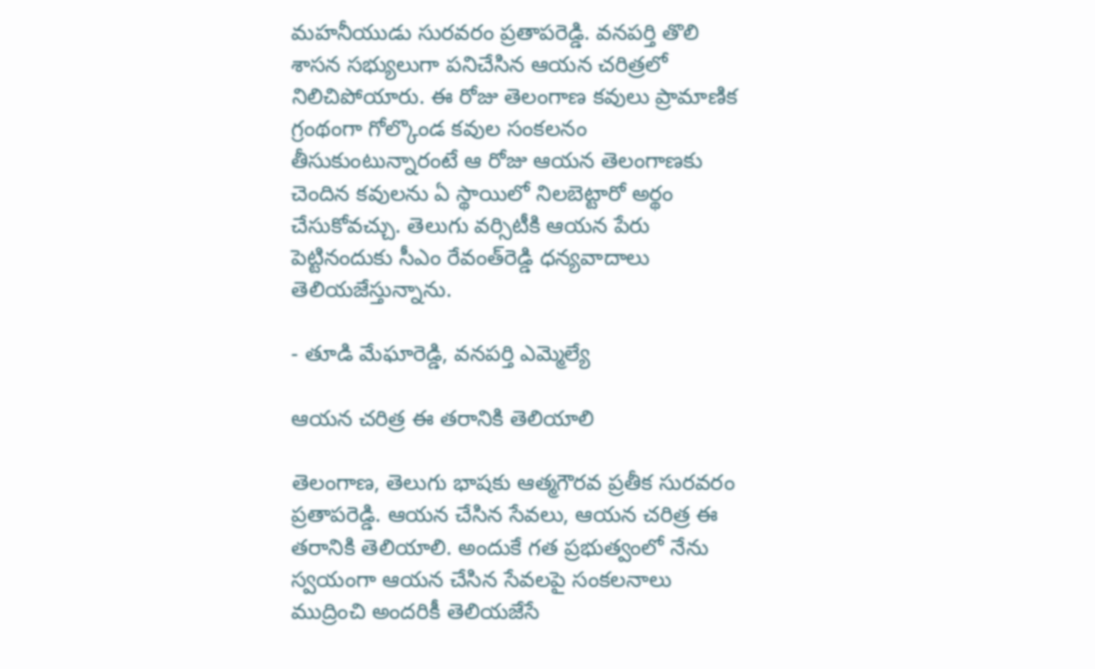మహనీయుడు సురవరం ప్రతాపరెడ్డి. వనపర్తి తొలి శాసన సభ్యులుగా పనిచేసిన ఆయన చరిత్రలో నిలిచిపోయారు. ఈ రోజు తెలంగాణ కవులు ప్రామాణిక గ్రంథంగా గోల్కొండ కవుల సంకలనం తీసుకుంటున్నారంటే ఆ రోజు ఆయన తెలంగాణకు చెందిన కవులను ఏ స్థాయిలో నిలబెట్టారో అర్థం చేసుకోవచ్చు. తెలుగు వర్సిటీకి ఆయన పేరు పెట్టినందుకు సీఎం రేవంత్‌రెడ్డి ధన్యవాదాలు తెలియజేస్తున్నాను.

- తూడి మేఘారెడ్డి, వనపర్తి ఎమ్మెల్యే

ఆయన చరిత్ర ఈ తరానికి తెలియాలి

తెలంగాణ, తెలుగు భాషకు ఆత్మగౌరవ ప్రతీక సురవరం ప్రతాపరెడ్డి. ఆయన చేసిన సేవలు, ఆయన చరిత్ర ఈ తరానికి తెలియాలి. అందుకే గత ప్రభుత్వంలో నేను స్వయంగా ఆయన చేసిన సేవలపై సంకలనాలు ముద్రించి అందరికీ తెలియజేసే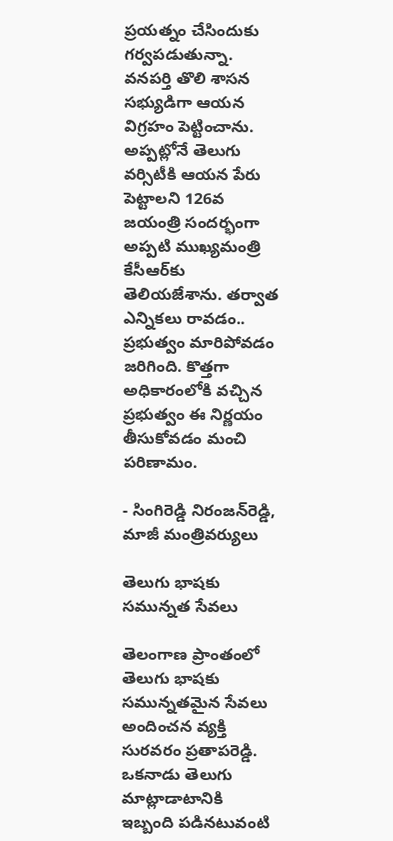ప్రయత్నం చేసిందుకు గర్వపడుతున్నా. వనపర్తి తొలి శాసన సభ్యుడిగా ఆయన విగ్రహం పెట్టించాను. అప్పట్లోనే తెలుగు వర్సిటీకి ఆయన పేరు పెట్టాలని 126వ జయంత్రి సందర్భంగా అప్పటి ముఖ్యమంత్రి కేసీఆర్‌కు తెలియజేశాను. తర్వాత ఎన్నికలు రావడం.. ప్రభుత్వం మారిపోవడం జరిగింది. కొత్తగా అధికారంలోకి వచ్చిన ప్రభుత్వం ఈ నిర్ణయం తీసుకోవడం మంచి పరిణామం.

- సింగిరెడ్డి నిరంజన్‌రెడ్డి, మాజీ మంత్రివర్యులు

తెలుగు భాషకు సమున్నత సేవలు

తెలంగాణ ప్రాంతంలో తెలుగు భాషకు సమున్నతమైన సేవలు అందించన వ్యక్తి సురవరం ప్రతాపరెడ్డి. ఒకనాడు తెలుగు మాట్లాడాటానికి ఇబ్బంది పడినటువంటి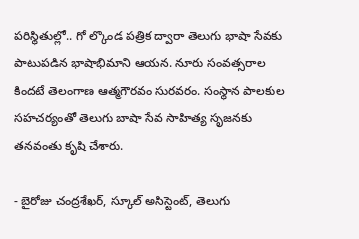పరిస్థితుల్లో.. గో ల్కొండ పత్రిక ద్వారా తెలుగు భాషా సేవకు పాటుపడిన భాషాభిమాని ఆయన. నూరు సంవత్సరాల కిందటే తెలంగాణ ఆత్మగౌరవం సురవరం. సంస్థాన పాలకుల సహచర్యంతో తెలుగు బాషా సేవ సాహిత్య సృజనకు తనవంతు కృషి చేశారు.

- బైరోజు చంద్రశేఖర్‌, స్కూల్‌ అసిస్టెంట్‌, తెలుగు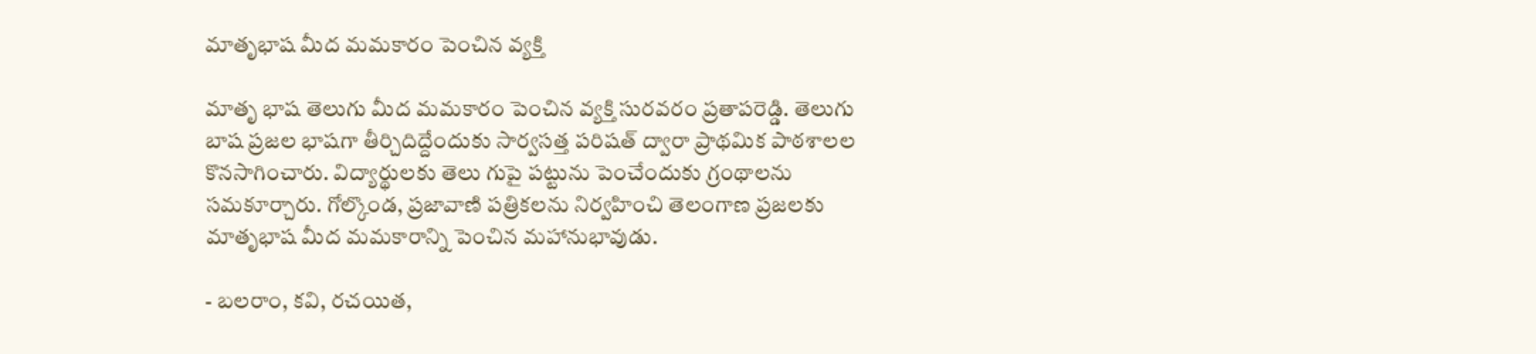మాతృభాష మీద మమకారం పెంచిన వ్యక్తి

మాతృ భాష తెలుగు మీద మమకారం పెంచిన వ్యక్తి సురవరం ప్రతాపరెడ్డి. తెలుగు బాష ప్రజల భాషగా తీర్చిదిద్దేందుకు సార్వసత్త పరిషత్‌ ద్వారా ప్రాథమిక పాఠశాలల కొనసాగించారు. విద్యార్థులకు తెలు గుపై పట్టును పెంచేందుకు గ్రంథాలను సమకూర్చారు. గోల్కొండ, ప్రజావాణి పత్రికలను నిర్వహించి తెలంగాణ ప్రజలకు మాతృభాష మీద మమకారాన్ని పెంచిన మహానుభావుడు.

- బలరాం, కవి, రచయిత,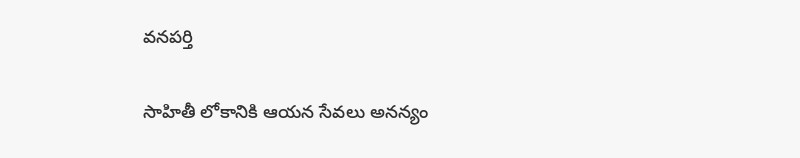వనపర్తి

సాహితీ లోకానికి ఆయన సేవలు అనన్యం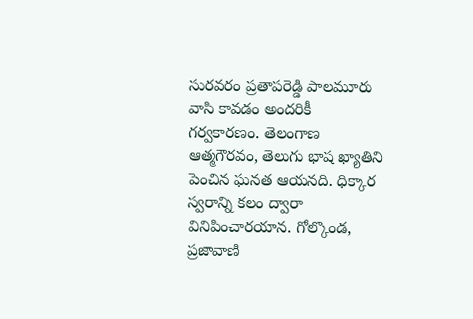సురవరం ప్రతాపరెడ్డి పాలమూరు వాసి కావడం అందరికీ గర్వకారణం. తెలంగాణ ఆత్మగౌరవం, తెలుగు భాష ఖ్యాతిని పెంచిన ఘనత ఆయనది. ధిక్కార స్వరాన్ని కలం ద్వారా వినిపించారయాన. గోల్కొండ, ప్రజావాణి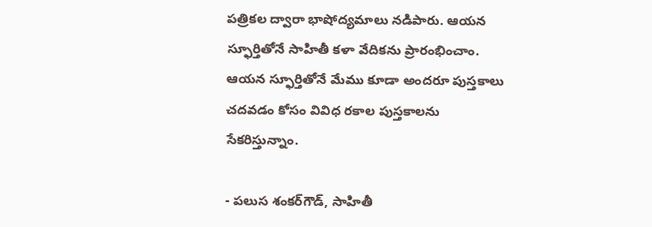పత్రికల ద్వారా భాషోద్యమాలు నడిపారు. ఆయన స్ఫూర్తితోనే సాహితీ కళా వేదికను ప్రారంభించాం. ఆయన స్ఫూర్తితోనే మేము కూడా అందరూ పుస్తకాలు చదవడం కోసం వివిధ రకాల పుస్తకాలను సేకరిస్తున్నాం.

- పలుస శంకర్‌గౌడ్‌, సాహితీ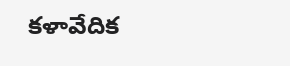కళావేదిక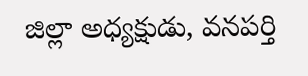జిల్లా అధ్యక్షుడు, వనపర్తి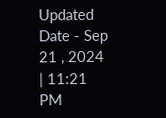Updated Date - Sep 21 , 2024 | 11:21 PM